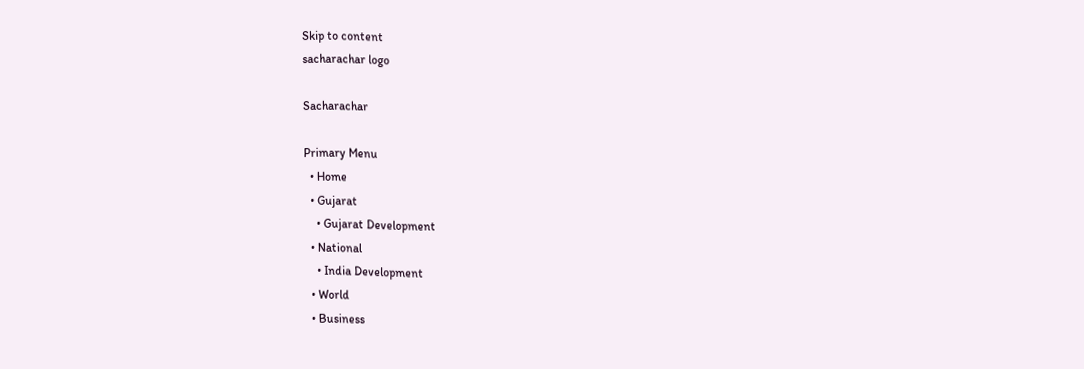Skip to content
sacharachar logo

Sacharachar

Primary Menu
  • Home
  • Gujarat
    • Gujarat Development
  • National
    • India Development
  • World
  • Business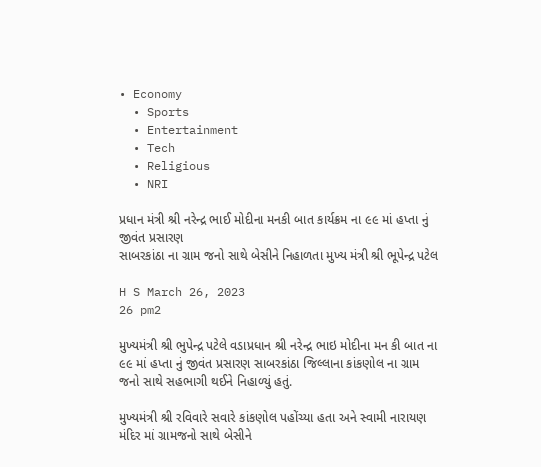• Economy
  • Sports
  • Entertainment
  • Tech
  • Religious
  • NRI

પ્રધાન મંત્રી શ્રી નરેન્દ્ર ભાઈ મોદીના મનકી બાત કાર્યક્રમ ના ૯૯ માં હપ્તા નું જીવંત પ્રસારણ
સાબરકાંઠા ના ગ્રામ જનો સાથે બેસીને નિહાળતા મુખ્ય મંત્રી શ્રી ભૂપેન્દ્ર પટેલ

H S March 26, 2023
26 pm2

મુખ્યમંત્રી શ્રી ભુપેન્દ્ર પટેલે વડાપ્રધાન શ્રી નરેન્દ્ર ભાઇ મોદીના મન કી બાત ના ૯૯ માં હપ્તા નું જીવંત પ્રસારણ સાબરકાંઠા જિલ્લાના કાંકણોલ ના ગ્રામ જનો સાથે સહભાગી થઈને નિહાળ્યું હતું.

મુખ્યમંત્રી શ્રી રવિવારે સવારે કાંકણોલ પહોંચ્યા હતા અને સ્વામી નારાયણ મંદિર માં ગ્રામજનો સાથે બેસીને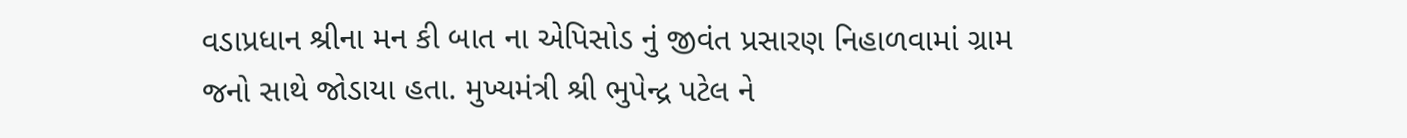વડાપ્રધાન શ્રીના મન કી બાત ના એપિસોડ નું જીવંત પ્રસારણ નિહાળવામાં ગ્રામ જનો સાથે જોડાયા હતા. મુખ્યમંત્રી શ્રી ભુપેન્દ્ર પટેલ ને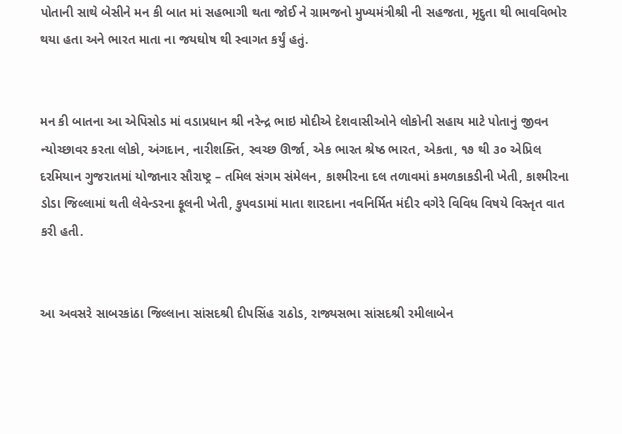પોતાની સાથે બેસીને મન કી બાત માં સહભાગી થતા જોઈ ને ગ્રામજનો મુખ્યમંત્રીશ્રી ની સહજતા, મૃદુતા થી ભાવવિભોર થયા હતા અને ભારત માતા ના જયઘોષ થી સ્વાગત કર્યું હતું.


મન કી બાતના આ એપિસોડ માં વડાપ્રધાન શ્રી નરેન્દ્ર ભાઇ મોદીએ દેશવાસીઓને લોકોની સહાય માટે પોતાનું જીવન ન્યોચ્છાવર કરતા લોકો, અંગદાન, નારીશક્તિ, સ્વચ્છ ઊર્જા, એક ભારત શ્રેષ્ઠ ભારત, એકતા, ૧૭ થી ૩૦ એપ્રિલ દરમિયાન ગુજરાતમાં યોજાનાર સૌરાષ્ટ્ર – તમિલ સંગમ સંમેલન, કાશ્મીરના દલ તળાવમાં કમળકાકડીની ખેતી, કાશ્મીરના ડોડા જિલ્લામાં થતી લેવેન્ડરના ફૂલની ખેતી, કુપવડામાં માતા શારદાના નવનિર્મિત મંદીર વગેરે વિવિધ વિષયે વિસ્તૃત વાત કરી હતી.


આ અવસરે સાબરકાંઠા જિલ્લાના સાંસદશ્રી દીપસિંહ રાઠોડ, રાજ્યસભા સાંસદશ્રી રમીલાબેન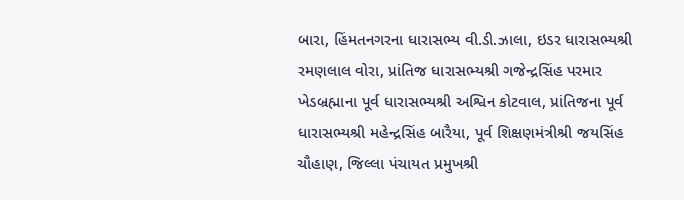બારા, હિંમતનગરના ધારાસભ્ય વી.ડી.ઝાલા, ઇડર ધારાસભ્યશ્રી રમણલાલ વોરા, પ્રાંતિજ ધારાસભ્યશ્રી ગજેન્દ્રસિંહ પરમાર ખેડબ્રહ્માના પૂર્વ ધારાસભ્યશ્રી અશ્વિન કોટવાલ, પ્રાંતિજના પૂર્વ ધારાસભ્યશ્રી મહેન્દ્રસિંહ બારૈયા, પૂર્વ શિક્ષણમંત્રીશ્રી જયસિંહ ચૌહાણ, જિલ્લા પંચાયત પ્રમુખશ્રી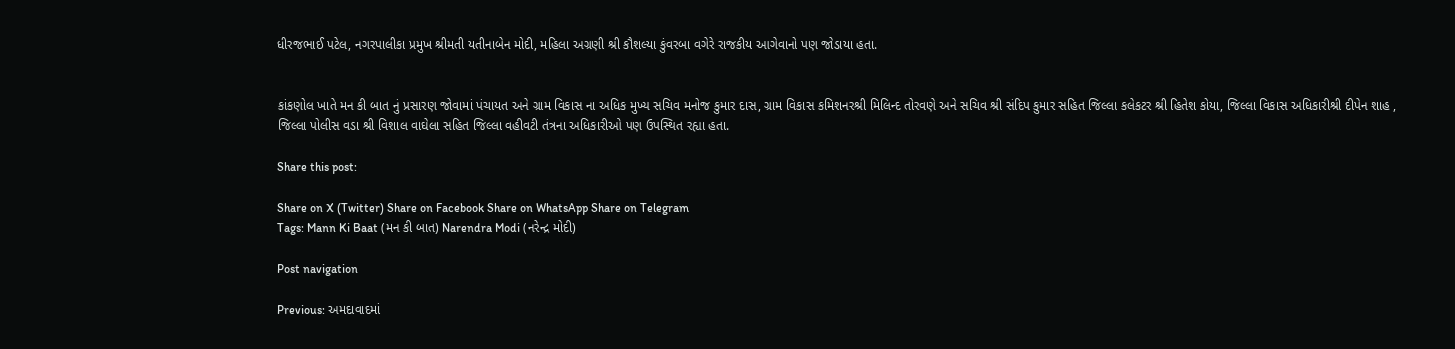ધીરજભાઈ પટેલ, નગરપાલીકા પ્રમુખ શ્રીમતી યતીનાબેન મોદી, મહિલા અગ્રણી શ્રી કૌશલ્યા કુંવરબા વગેરે રાજકીય આગેવાનો પણ જોડાયા હતા.


કાંકણોલ ખાતે મન કી બાત નું પ્રસારણ જોવામાં પંચાયત અને ગ્રામ વિકાસ ના અધિક મુખ્ય સચિવ મનોજ કુમાર દાસ, ગ્રામ વિકાસ કમિશનરશ્રી મિલિન્દ તોરવણે અને સચિવ શ્રી સંદિપ કુમાર સહિત જિલ્લા કલેકટર શ્રી હિતેશ કોયા, જિલ્લા વિકાસ અધિકારીશ્રી દીપેન શાહ , જિલ્લા પોલીસ વડા શ્રી વિશાલ વાઘેલા સહિત જિલ્લા વહીવટી તંત્રના અધિકારીઓ પણ ઉપસ્થિત રહ્યા હતા.

Share this post:

Share on X (Twitter) Share on Facebook Share on WhatsApp Share on Telegram
Tags: Mann Ki Baat (મન કી બાત) Narendra Modi (નરેન્દ્ર મોદી)

Post navigation

Previous: અમદાવાદમાં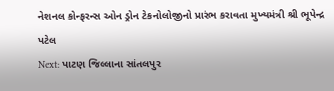નેશનલ કોન્ફરન્સ ઓન ડ્રોન ટેકનોલોજીનો પ્રારંભ કરાવતા મુખ્યમંત્રી શ્રી ભૂપેન્દ્ર પટેલ
Next: પાટણ જિલ્લાના સાંતલપુર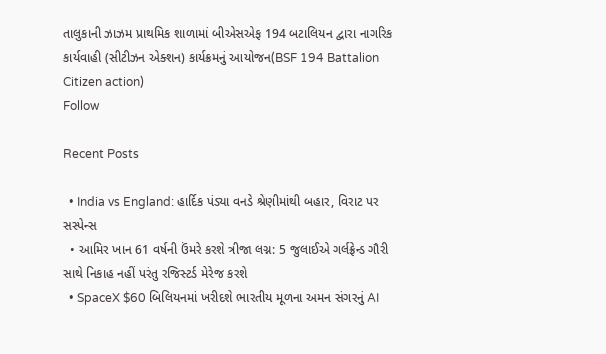તાલુકાની ઝાઝમ પ્રાથમિક શાળામાં બીએસએફ 194 બટાલિયન દ્વારા નાગરિક કાર્યવાહી (સીટીઝન એક્શન) કાર્યક્રમનું આયોજન(BSF 194 Battalion Citizen action)
Follow

Recent Posts

  • India vs England: હાર્દિક પંડ્યા વનડે શ્રેણીમાંથી બહાર, વિરાટ પર સસ્પેન્સ
  • આમિર ખાન 61 વર્ષની ઉંમરે કરશે ત્રીજા લગ્ન: 5 જુલાઈએ ગર્લફ્રેન્ડ ગૌરી સાથે નિકાહ નહીં પરંતુ રજિસ્ટર્ડ મેરેજ કરશે
  • SpaceX $60 બિલિયનમાં ખરીદશે ભારતીય મૂળના અમન સંગરનું AI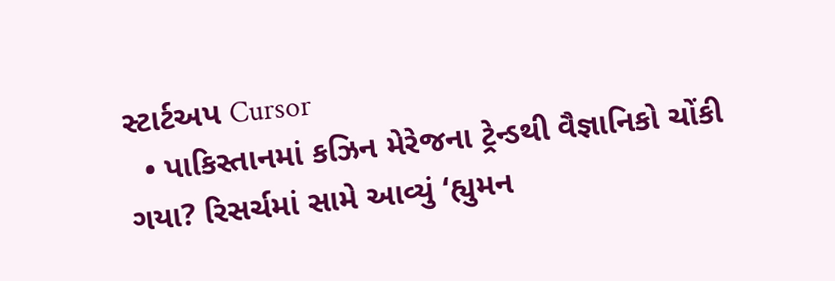સ્ટાર્ટઅપ Cursor
  • પાકિસ્તાનમાં કઝિન મેરેજના ટ્રેન્ડથી વૈજ્ઞાનિકો ચોંકી ગયા? રિસર્ચમાં સામે આવ્યું ‘હ્યુમન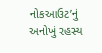નોકઆઉટ’નું અનોખું રહસ્ય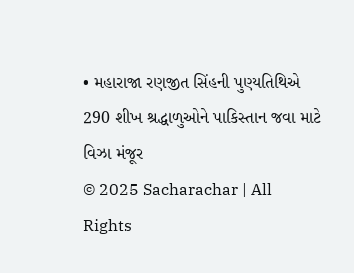• મહારાજા રણજીત સિંહની પુણ્યતિથિએ 290 શીખ શ્રદ્ધાળુઓને પાકિસ્તાન જવા માટે વિઝા મંજૂર
© 2025 Sacharachar | All Rights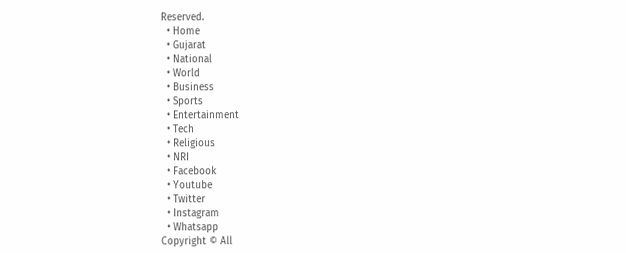Reserved.
  • Home
  • Gujarat
  • National
  • World
  • Business
  • Sports
  • Entertainment
  • Tech
  • Religious
  • NRI
  • Facebook
  • Youtube
  • Twitter
  • Instagram
  • Whatsapp
Copyright © All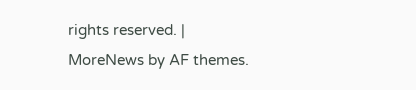rights reserved. | MoreNews by AF themes.